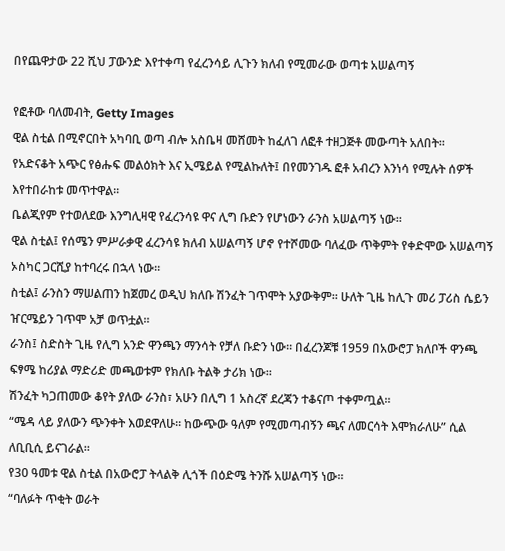በየጨዋታው 22 ሺህ ፓውንድ እየተቀጣ የፈረንሳይ ሊጉን ክለብ የሚመራው ወጣቱ አሠልጣኝ

የፎቶው ባለመብት, Getty Images
ዊል ስቲል በሚኖርበት አካባቢ ወጣ ብሎ አስቤዛ መሸመት ከፈለገ ለፎቶ ተዘጋጅቶ መውጣት አለበት።
የአድናቆት አጭር የፅሑፍ መልዕክት እና ኢሜይል የሚልኩለት፤ በየመንገዱ ፎቶ አብረን እንነሳ የሚሉት ሰዎች እየተበራከቱ መጥተዋል።
ቤልጂየም የተወለደው እንግሊዛዊ የፈረንሳዩ ዋና ሊግ ቡድን የሆነውን ራንስ አሠልጣኝ ነው።
ዊል ስቲል፤ የሰሜን ምሥራቃዊ ፈረንሳዩ ክለብ አሠልጣኝ ሆኖ የተሾመው ባለፈው ጥቅምት የቀድሞው አሠልጣኝ ኦስካር ጋርሺያ ከተባረሩ በኋላ ነው።
ስቲል፤ ራንስን ማሠልጠን ከጀመረ ወዲህ ክለቡ ሽንፈት ገጥሞት አያውቅም። ሁለት ጊዜ ከሊጉ መሪ ፓሪስ ሴይን ዠርሜይን ገጥሞ አቻ ወጥቷል።
ራንስ፤ ስድስት ጊዜ የሊግ አንድ ዋንጫን ማንሳት የቻለ ቡድን ነው። በፈረንጆቹ 1959 በአውሮፓ ክለቦች ዋንጫ ፍፃሜ ከሪያል ማድሪድ መጫወቱም የክለቡ ትልቅ ታሪክ ነው።
ሽንፈት ካጋጠመው ቆየት ያለው ራንስ፣ አሁን በሊግ 1 አስረኛ ደረጃን ተቆናጦ ተቀምጧል።
“ሜዳ ላይ ያለውን ጭንቀት እወደዋለሁ። ከውጭው ዓለም የሚመጣብኝን ጫና ለመርሳት እሞክራለሁ” ሲል ለቢቢሲ ይናገራል።
የ30 ዓመቱ ዊል ስቲል በአውሮፓ ትላልቅ ሊጎች በዕድሜ ትንሹ አሠልጣኝ ነው።
“ባለፉት ጥቂት ወራት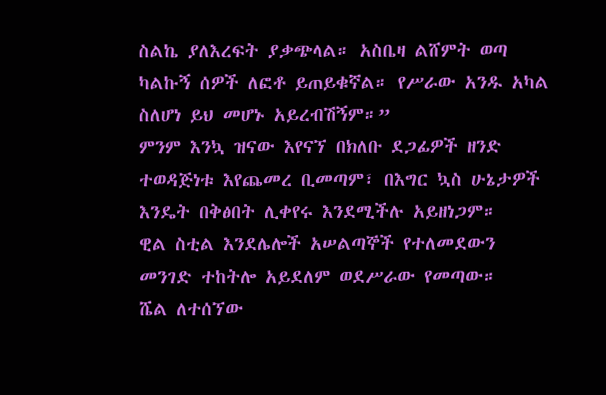ስልኬ ያለእረፍት ያቃጭላል። አስቤዛ ልሸምት ወጣ ካልኩኝ ሰዎች ለፎቶ ይጠይቁኛል። የሥራው አንዱ አካል ስለሆነ ይህ መሆኑ አይረብሽኝም።”
ምንም እንኳ ዝናው እየናኘ በክለቡ ደጋፊዎች ዘንድ ተወዳጅነቱ እየጨመረ ቢመጣም፣ በእግር ኳስ ሁኔታዎች እንዴት በቅፅበት ሊቀየሩ እንደሚችሉ አይዘነጋም።
ዊል ስቲል እንደሌሎች አሠልጣኞች የተለመደውን መንገድ ተከትሎ አይደለም ወደሥራው የመጣው።
ሼል ለተሰኘው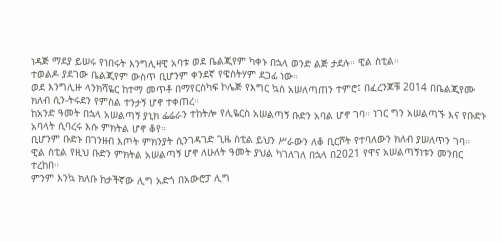ነዳጅ ማደያ ይሠሩ የነበሩት እንግሊዛዊ አባቱ ወደ ቤልጂየም ካቀኑ በኋላ ወንድ ልጅ ታደሉ። ዊል ስቲል።
ተወልዶ ያደገው ቤልጂየም ውስጥ ቢሆንም ቀንደኛ የዌስትሃም ደጋፊ ነው።
ወደ እንግሊዙ ላንክሻዬር ከተማ መጥቶ በማየርስካፍ ኮሌጅ የእግር ኳስ አሠለጣጠን ተምሮ፤ በፈረንጆቹ 2014 በቤልጂየሙ ክለብ ሲን-ትሩደን የምስል ተንታኝ ሆኖ ተቀጠረ።
ከአንድ ዓመት በኋላ አሠልጣኝ ያኒክ ፌሬራን ተከትሎ የሊዬርስ አሠልጣኝ ቡድን አባል ሆኖ ገባ። ነገር ግን አሠልጣኙ እና የቡድኑ አባላት ሲባረሩ እሱ ምክትል ሆኖ ቆየ።
ቢሆንም ቡድኑ በገንዘብ እጦት ምክንያት ሲንገዳገድ ጊዜ ስቲል ይህን ሥራውን ለቆ ቢርሾት የተባለውን ክለብ ያሠለጥን ገባ።
ዊል ስቲል የዚህ ቡድን ምክትል አሠልጣኝ ሆኖ ለሁለት ዓመት ያህል ካገለገለ በኋላ በ2021 የዋና አሠልጣኝነቱን መንበር ተረከበ።
ምንም እንኳ ክለቡ ከታችኛው ሊግ አድጎ በአውሮፓ ሊግ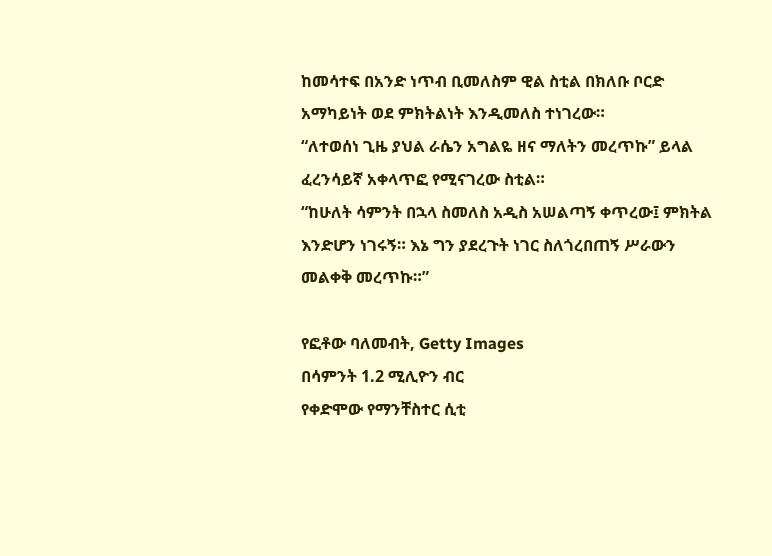ከመሳተፍ በአንድ ነጥብ ቢመለስም ዊል ስቲል በክለቡ ቦርድ አማካይነት ወደ ምክትልነት እንዲመለስ ተነገረው።
“ለተወሰነ ጊዜ ያህል ራሴን አግልዬ ዘና ማለትን መረጥኩ” ይላል ፈረንሳይኛ አቀላጥፎ የሚናገረው ስቲል።
“ከሁለት ሳምንት በኋላ ስመለስ አዲስ አሠልጣኝ ቀጥረው፤ ምክትል እንድሆን ነገሩኝ። እኔ ግን ያደረጉት ነገር ስለጎረበጠኝ ሥራውን መልቀቅ መረጥኩ።”

የፎቶው ባለመብት, Getty Images
በሳምንት 1.2 ሚሊዮን ብር
የቀድሞው የማንቸስተር ሲቲ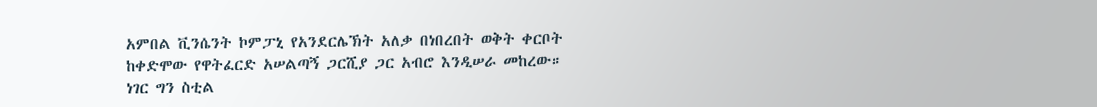አምበል ቪንሴንት ኮምፓኒ የአንደርሌኽት አለቃ በነበረበት ወቅት ቀርቦት ከቀድሞው የዋትፈርድ አሠልጣኝ ጋርሺያ ጋር አብሮ እንዲሠራ መከረው።
ነገር ግን ስቲል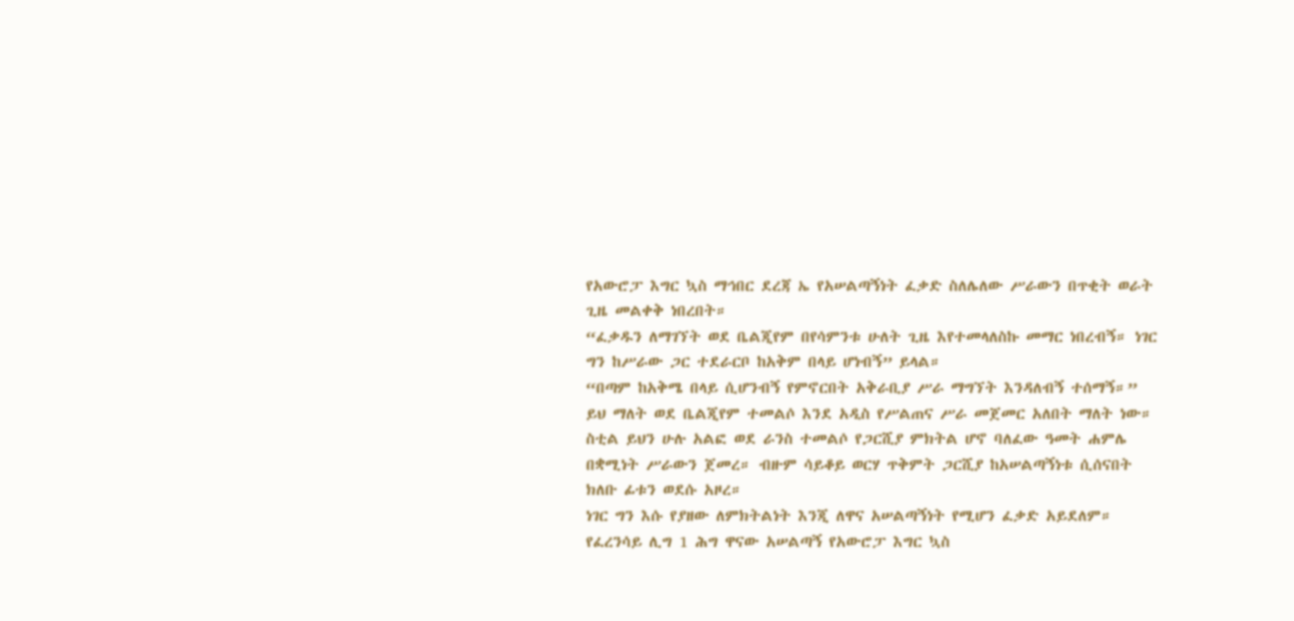የአውሮፓ እግር ኳስ ማኅበር ደረጃ ኤ የአሠልጣኝነት ፈቃድ ስለሌለው ሥራውን በጥቂት ወራት ጊዜ መልቀቅ ነበረበት።
“ፈቃዱን ለማገኘት ወደ ቤልጂየም በየሳምንቱ ሁለት ጊዜ እየተመላለስኩ መማር ነበረብኝ። ነገር ግን ከሥራው ጋር ተደራርቦ ከአቅም በላይ ሆነብኝ” ይላል።
“በጣም ከአቅሜ በላይ ሲሆንብኝ የምኖርበት አቅራቢያ ሥራ ማግኘት እንዳለብኝ ተሰማኝ።”
ይህ ማለት ወደ ቤልጂየም ተመልሶ እንደ አዲስ የሥልጠና ሥራ መጀመር አለበት ማለት ነው።
ስቲል ይህን ሁሉ አልፎ ወደ ራንስ ተመልሶ የጋርሺያ ምክትል ሆኖ ባለፈው ዓመት ሐምሌ በቋሚነት ሥራውን ጀመረ። ብዙም ሳይቆይ ወርሃ ጥቅምት ጋርሺያ ከአሠልጣኝነቱ ሲሰናበት ክለቡ ፊቱን ወደሱ አዞረ።
ነገር ግን እሱ የያዘው ለምክትልነት እንጂ ለዋና አሠልጣኝነት የሚሆን ፈቃድ አይደለም። የፈረንሳይ ሊግ 1 ሕግ ዋናው አሠልጣኝ የአውሮፓ እግር ኳስ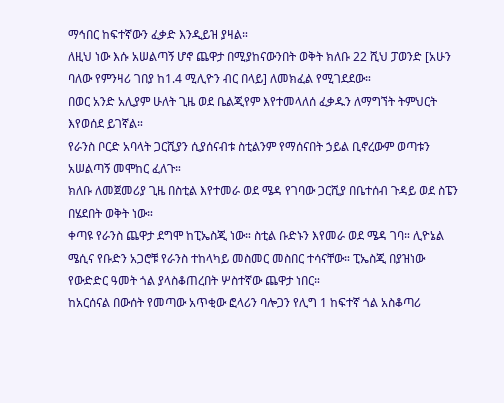ማኅበር ከፍተኛውን ፈቃድ እንዲይዝ ያዛል።
ለዚህ ነው እሱ አሠልጣኝ ሆኖ ጨዋታ በሚያከናውንበት ወቅት ክለቡ 22 ሺህ ፓወንድ [አሁን ባለው የምንዛሪ ገበያ ከ1.4 ሚሊዮን ብር በላይ] ለመክፈል የሚገደደው።
በወር አንድ አሊያም ሁለት ጊዜ ወደ ቤልጂየም እየተመላለሰ ፈቃዱን ለማግኘት ትምህርት እየወሰደ ይገኛል።
የራንስ ቦርድ አባላት ጋርሺያን ሲያሰናብቱ ስቲልንም የማሰናበት ኃይል ቢኖረውም ወጣቱን አሠልጣኝ መሞከር ፈለጉ።
ክለቡ ለመጀመሪያ ጊዜ በስቲል እየተመራ ወደ ሜዳ የገባው ጋርሺያ በቤተሰብ ጉዳይ ወደ ስፔን በሄደበት ወቅት ነው።
ቀጣዩ የራንስ ጨዋታ ደግሞ ከፒኤስጂ ነው። ስቲል ቡድኑን እየመራ ወደ ሜዳ ገባ። ሊዮኔል ሜሲና የቡድን አጋሮቹ የራንስ ተከላካይ መስመር መስበር ተሳናቸው። ፒኤስጂ በያዝነው የውድድር ዓመት ጎል ያላስቆጠረበት ሦስተኛው ጨዋታ ነበር።
ከአርሰናል በውሰት የመጣው አጥቂው ፎላሪን ባሎጋን የሊግ 1 ከፍተኛ ጎል አስቆጣሪ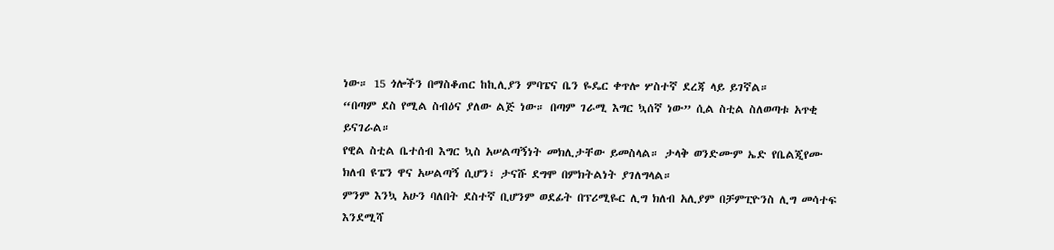ነው። 15 ጎሎችን በማስቆጠር ከኪሊያን ምባፔና ቤን ዬዴር ቀጥሎ ሦስተኛ ደረጃ ላይ ይገኛል።
“በጣም ደስ የሚል ስብዕና ያለው ልጅ ነው። በጣም ገራሚ እግር ኳሰኛ ነው” ሲል ስቲል ስለወጣቱ አጥቂ ይናገራል።
የዊል ስቲል ቤተሰብ እግር ኳስ አሠልጣኝነት መክሊታቸው ይመስላል። ታላቅ ወንድሙም ኤድ የቤልጂየሙ ክለብ ዩፔን ዋና አሠልጣኝ ሲሆን፣ ታናሹ ደግሞ በምክትልነት ያገለግላል።
ምንም እንኳ አሁን ባለበት ደስተኛ ቢሆንም ወደፊት በፕሪሚዬር ሊግ ክለብ አሊያም በቻምፒዮንስ ሊግ መሳተፍ እንደሚሻ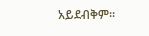አይደብቅም።